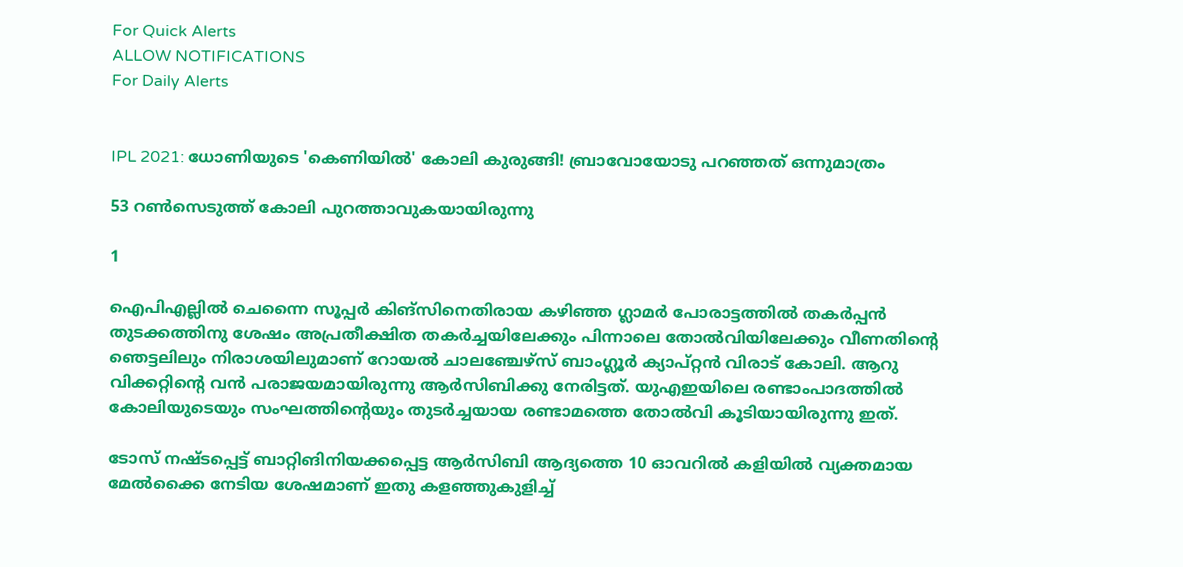For Quick Alerts
ALLOW NOTIFICATIONS
For Daily Alerts


IPL 2021: ധോണിയുടെ 'കെണിയില്‍' കോലി കുരുങ്ങി! ബ്രാവോയോടു പറഞ്ഞത് ഒന്നുമാത്രം

53 റണ്‍സെടുത്ത് കോലി പുറത്താവുകയായിരുന്നു

1

ഐപിഎല്ലില്‍ ചെന്നൈ സൂപ്പര്‍ കിങ്സിനെതിരായ കഴിഞ്ഞ ഗ്ലാമര്‍ പോരാട്ടത്തില്‍ തകര്‍പ്പന്‍ തുടക്കത്തിനു ശേഷം അപ്രതീക്ഷിത തകര്‍ച്ചയിലേക്കും പിന്നാലെ തോല്‍വിയിലേക്കും വീണതിന്റെ ഞെട്ടലിലും നിരാശയിലുമാണ് റോയല്‍ ചാലഞ്ചേഴ്സ് ബാംഗ്ലൂര്‍ ക്യാപ്റ്റന്‍ വിരാട് കോലി. ആറു വിക്കറ്റിന്റെ വന്‍ പരാജയമായിരുന്നു ആര്‍സിബിക്കു നേരിട്ടത്. യുഎഇയിലെ രണ്ടാംപാദത്തില്‍ കോലിയുടെയും സംഘത്തിന്റെയും തുടര്‍ച്ചയായ രണ്ടാമത്തെ തോല്‍വി കൂടിയായിരുന്നു ഇത്.

ടോസ് നഷ്ടപ്പെട്ട് ബാറ്റിങിനിയക്കപ്പെട്ട ആര്‍സിബി ആദ്യത്തെ 10 ഓവറില്‍ കളിയില്‍ വ്യക്തമായ മേല്‍ക്കൈ നേടിയ ശേഷമാണ് ഇതു കളഞ്ഞുകുളിച്ച്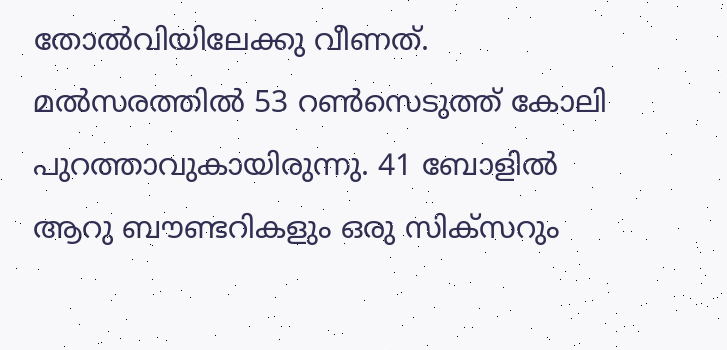തോല്‍വിയിലേക്കു വീണത്. മല്‍സരത്തില്‍ 53 റണ്‍സെടുത്ത് കോലി പുറത്താവുകായിരുന്നു. 41 ബോളില്‍ ആറു ബൗണ്ടറികളും ഒരു സിക്സറും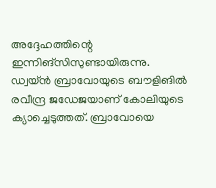അദ്ദേഹത്തിന്റെ ഇന്നിങ്സിസുണ്ടായിരുന്നു. ഡ്വയ്ന്‍ ബ്രാവോയുടെ ബൗളിങില്‍ രവീന്ദ്ര ജഡേജയാണ് കോലിയുടെ ക്യാച്ചെടുത്തത്. ബ്രാവോയെ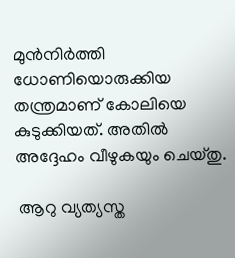മുന്‍നിര്‍ത്തി ധോണിയൊരുക്കിയ തന്ത്രമാണ് കോലിയെ കുടുക്കിയത്. അതില്‍ അദ്ദേഹം വീഴുകയും ചെയ്തു.

 ആറു വ്യത്യസ്ത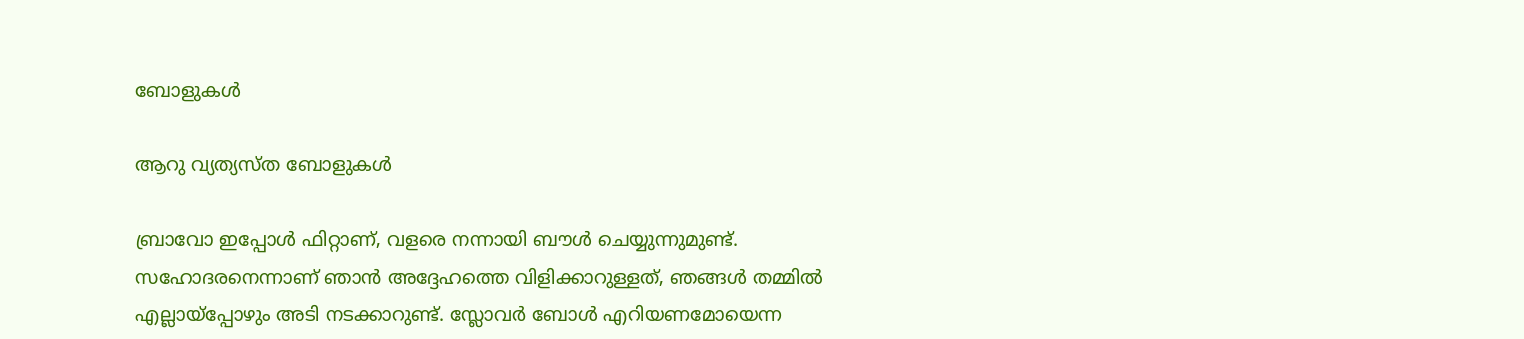ബോളുകള്‍

ആറു വ്യത്യസ്ത ബോളുകള്‍

ബ്രാവോ ഇപ്പോള്‍ ഫിറ്റാണ്, വളരെ നന്നായി ബൗള്‍ ചെയ്യുന്നുമുണ്ട്. സഹോദരനെന്നാണ് ഞാന്‍ അദ്ദേഹത്തെ വിളിക്കാറുള്ളത്, ഞങ്ങള്‍ തമ്മില്‍ എല്ലായ്പ്പോഴും അടി നടക്കാറുണ്ട്. സ്ലോവര്‍ ബോള്‍ എറിയണമോയെന്ന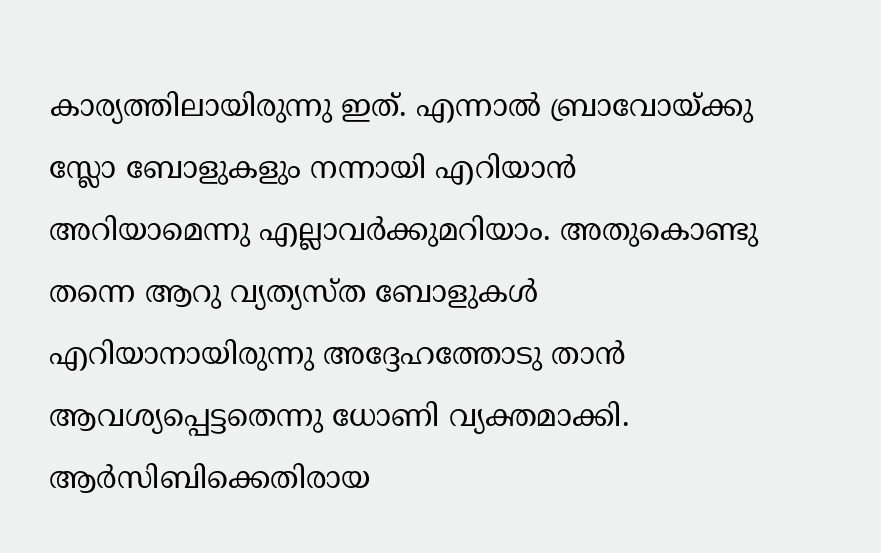കാര്യത്തിലായിരുന്നു ഇത്. എന്നാല്‍ ബ്രാവോയ്ക്കു സ്ലോ ബോളുകളും നന്നായി എറിയാന്‍ അറിയാമെന്നു എല്ലാവര്‍ക്കുമറിയാം. അതുകൊണ്ടു തന്നെ ആറു വ്യത്യസ്ത ബോളുകള്‍ എറിയാനായിരുന്നു അദ്ദേഹത്തോടു താന്‍ ആവശ്യപ്പെട്ടതെന്നു ധോണി വ്യക്തമാക്കി. ആര്‍സിബിക്കെതിരായ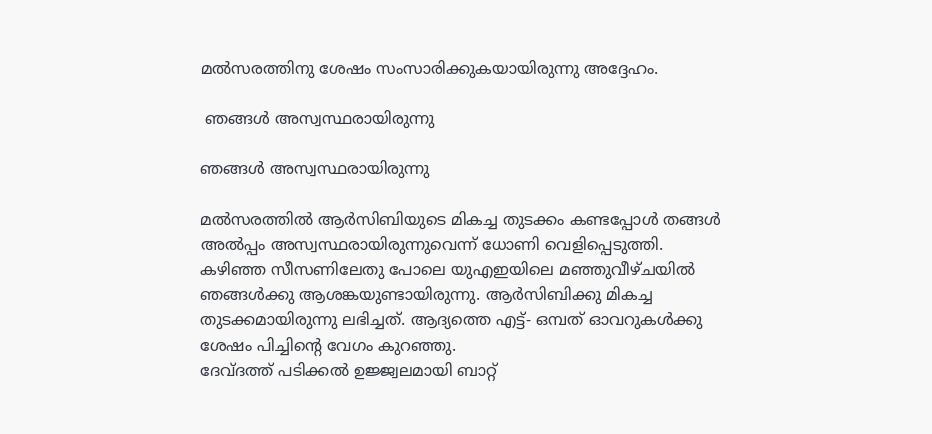മല്‍സരത്തിനു ശേഷം സംസാരിക്കുകയായിരുന്നു അദ്ദേഹം.

 ഞങ്ങള്‍ അസ്വസ്ഥരായിരുന്നു

ഞങ്ങള്‍ അസ്വസ്ഥരായിരുന്നു

മല്‍സരത്തില്‍ ആര്‍സിബിയുടെ മികച്ച തുടക്കം കണ്ടപ്പോള്‍ തങ്ങള്‍ അല്‍പ്പം അസ്വസ്ഥരായിരുന്നുവെന്ന് ധോണി വെളിപ്പെടുത്തി. കഴിഞ്ഞ സീസണിലേതു പോലെ യുഎഇയിലെ മഞ്ഞുവീഴ്ചയില്‍ ഞങ്ങള്‍ക്കു ആശങ്കയുണ്ടായിരുന്നു. ആര്‍സിബിക്കു മികച്ച തുടക്കമായിരുന്നു ലഭിച്ചത്. ആദ്യത്തെ എട്ട്- ഒമ്പത് ഓവറുകള്‍ക്കു ശേഷം പിച്ചിന്റെ വേഗം കുറഞ്ഞു.
ദേവ്ദത്ത് പടിക്കല്‍ ഉജ്ജ്വലമായി ബാറ്റ്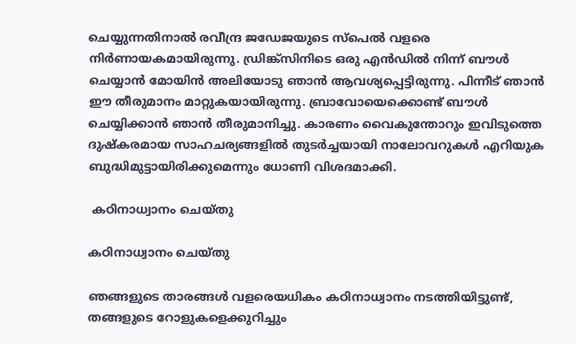ചെയ്യുന്നതിനാല്‍ രവീന്ദ്ര ജഡേജയുടെ സ്പെല്‍ വളരെ നിര്‍ണായകമായിരുന്നു. ഡ്രിങ്ക്സിനിടെ ഒരു എന്‍ഡില്‍ നിന്ന് ബൗള്‍ ചെയ്യാന്‍ മോയിന്‍ അലിയോടു ഞാന്‍ ആവശ്യപ്പെട്ടിരുന്നു. പിന്നീട് ഞാന്‍ ഈ തീരുമാനം മാറ്റുകയായിരുന്നു. ബ്രാവോയെക്കൊണ്ട് ബൗള്‍ ചെയ്യിക്കാന്‍ ഞാന്‍ തീരുമാനിച്ചു. കാരണം വൈകുന്തോറും ഇവിടുത്തെ ദുഷ്‌കരമായ സാഹചര്യങ്ങളില്‍ തുടര്‍ച്ചയായി നാലോവറുകള്‍ എറിയുക ബുദ്ധിമുട്ടായിരിക്കുമെന്നും ധോണി വിശദമാക്കി.

 കഠിനാധ്വാനം ചെയ്തു

കഠിനാധ്വാനം ചെയ്തു

ഞങ്ങളുടെ താരങ്ങള്‍ വളരെയധികം കഠിനാധ്വാനം നടത്തിയിട്ടുണ്ട്, തങ്ങളുടെ റോളുകളെക്കുറിച്ചും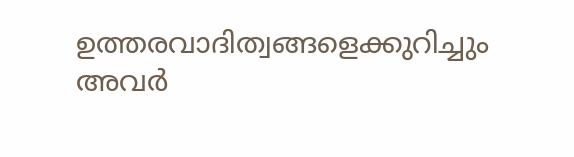ഉത്തരവാദിത്വങ്ങളെക്കുറിച്ചും അവര്‍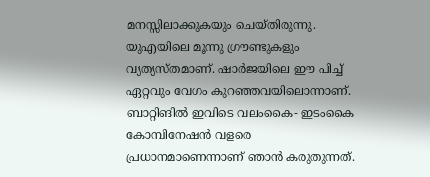മനസ്സിലാക്കുകയും ചെയ്തിരുന്നു. യുഎയിലെ മൂന്നു ഗ്രൗണ്ടുകളും വ്യത്യസ്തമാണ്. ഷാര്‍ജയിലെ ഈ പിച്ച് ഏറ്റവും വേഗം കുറഞ്ഞവയിലൊന്നാണ്. ബാറ്റിങില്‍ ഇവിടെ വലംകൈ- ഇടംകൈ കോമ്പിനേഷന്‍ വളരെ പ്രധാനമാണെന്നാണ് ഞാന്‍ കരുതുന്നത്.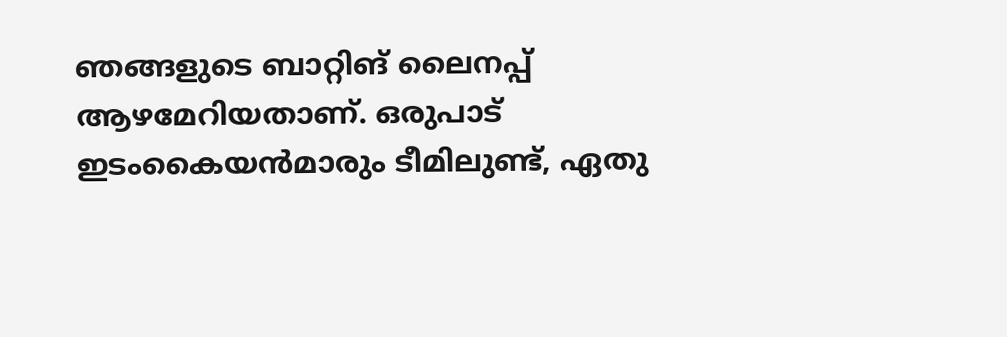ഞങ്ങളുടെ ബാറ്റിങ് ലൈനപ്പ് ആഴമേറിയതാണ്. ഒരുപാട് ഇടംകൈയന്‍മാരും ടീമിലുണ്ട്, ഏതു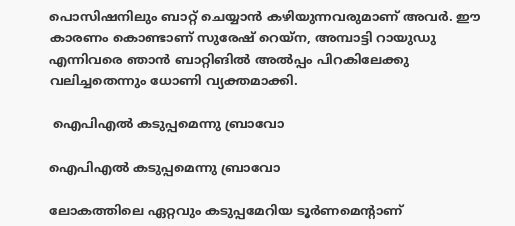പൊസിഷനിലും ബാറ്റ് ചെയ്യാന്‍ കഴിയുന്നവരുമാണ് അവര്‍. ഈ കാരണം കൊണ്ടാണ് സുരേഷ് റെയ്‌ന, അമ്പാട്ടി റായുഡു എന്നിവരെ ഞാന്‍ ബാറ്റിങില്‍ അല്‍പ്പം പിറകിലേക്കു വലിച്ചതെന്നും ധോണി വ്യക്തമാക്കി.

 ഐപിഎല്‍ കടുപ്പമെന്നു ബ്രാവോ

ഐപിഎല്‍ കടുപ്പമെന്നു ബ്രാവോ

ലോകത്തിലെ ഏറ്റവും കടുപ്പമേറിയ ടൂര്‍ണമെന്റാണ്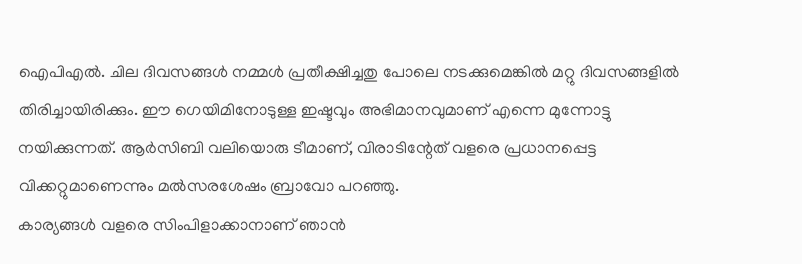ഐപിഎല്‍. ചില ദിവസങ്ങള്‍ നമ്മള്‍ പ്രതീക്ഷിച്ചതു പോലെ നടക്കുമെങ്കില്‍ മറ്റു ദിവസങ്ങളില്‍ തിരിച്ചായിരിക്കും. ഈ ഗെയിമിനോടുള്ള ഇഷ്ടവും അഭിമാനവുമാണ് എന്നെ മുന്നോട്ടു നയിക്കുന്നത്. ആര്‍സിബി വലിയൊരു ടീമാണ്, വിരാടിന്റേത് വളരെ പ്രധാനപ്പെട്ട വിക്കറ്റുമാണെന്നും മല്‍സരശേഷം ബ്രാവോ പറഞ്ഞു.
കാര്യങ്ങള്‍ വളരെ സിംപിളാക്കാനാണ് ഞാന്‍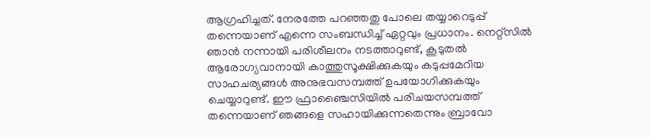ആഗ്രഹിച്ചത്. നേരത്തേ പറഞ്ഞതു പോലെ തയ്യാറെടുപ്പ് തന്നെയാണ് എന്നെ സംബന്ധിച്ച് ഏറ്റവും പ്രധാനം. നെറ്റ്‌സില്‍ ഞാന്‍ നന്നായി പരിശീലനം നടത്താറുണ്ട്, കൂടുതല്‍ ആരോഗ്യവാനായി കാത്തുസൂക്ഷിക്കുകയും കടുപ്പമേറിയ സാഹചര്യങ്ങള്‍ അനുഭവസമ്പത്ത് ഉപയോഗിക്കുകയും ചെയ്യാറുണ്ട്. ഈ ഫ്രാഞ്ചൈസിയില്‍ പരിചയസമ്പത്ത് തന്നെയാണ് ഞങ്ങളെ സഹായിക്കുന്നതെന്നും ബ്രാവോ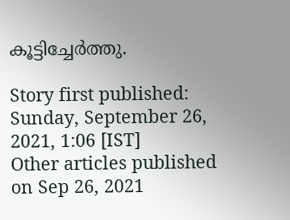കൂട്ടിച്ചേര്‍ത്തു.

Story first published: Sunday, September 26, 2021, 1:06 [IST]
Other articles published on Sep 26, 2021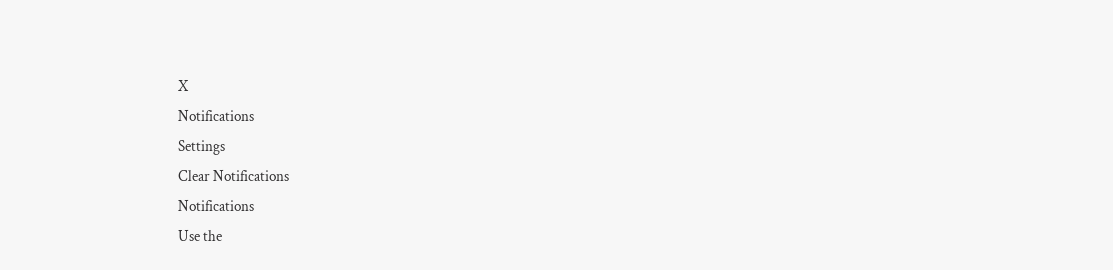X
Notifications
Settings
Clear Notifications
Notifications
Use the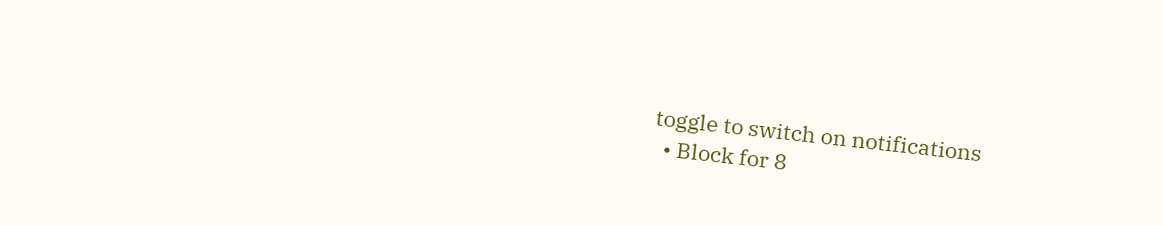toggle to switch on notifications
  • Block for 8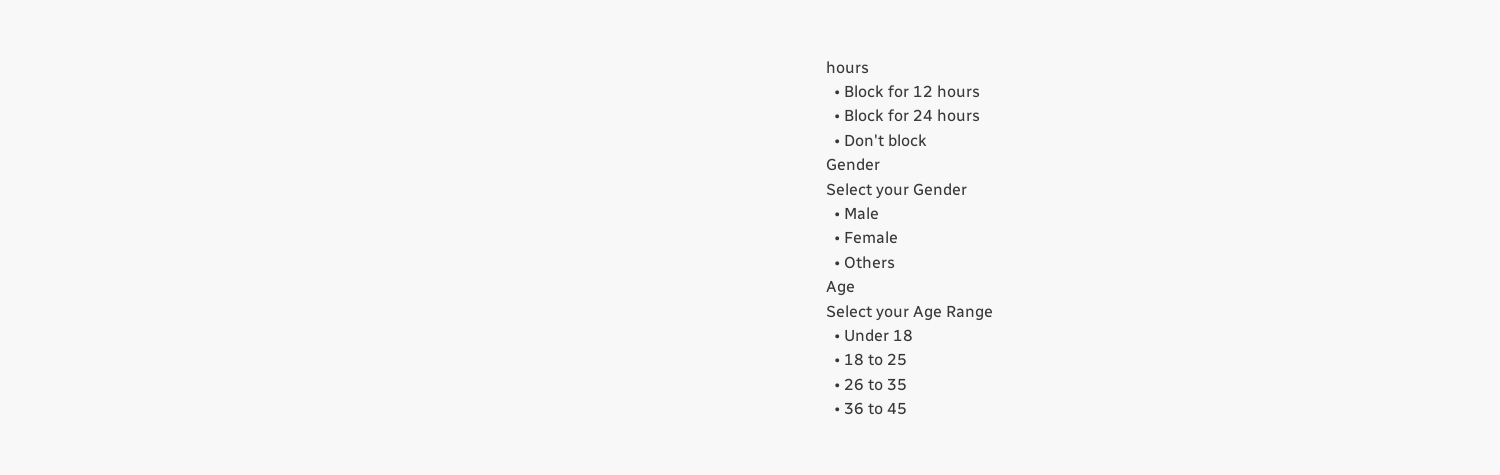hours
  • Block for 12 hours
  • Block for 24 hours
  • Don't block
Gender
Select your Gender
  • Male
  • Female
  • Others
Age
Select your Age Range
  • Under 18
  • 18 to 25
  • 26 to 35
  • 36 to 45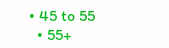• 45 to 55
  • 55+